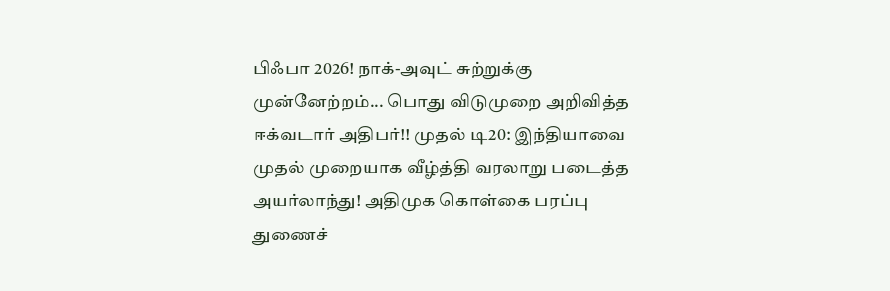பிஃபா 2026! நாக்-அவுட் சுற்றுக்கு முன்னேற்றம்... பொது விடுமுறை அறிவித்த ஈக்வடார் அதிபர்!! முதல் டி20: இந்தியாவை முதல் முறையாக வீழ்த்தி வரலாறு படைத்த அயர்லாந்து! அதிமுக கொள்கை பரப்பு துணைச்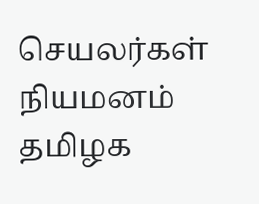செயலர்கள் நியமனம் தமிழக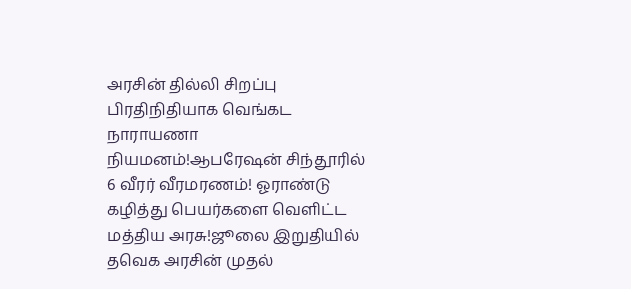அரசின் தில்லி சிறப்பு பிரதிநிதியாக வெங்கட நாராயணா நியமனம்!ஆபரேஷன் சிந்தூரில் 6 வீரர் வீரமரணம்! ஓராண்டு கழித்து பெயர்களை வெளிட்ட மத்திய அரசு!ஜூலை இறுதியில் தவெக அரசின் முதல்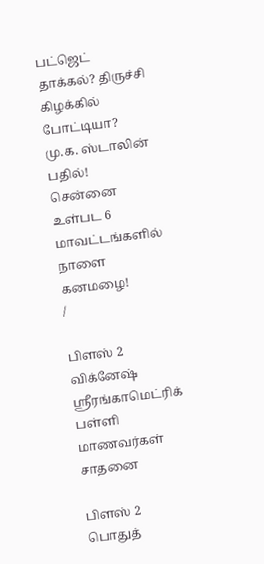பட்ஜெட் தாக்கல்? திருச்சி கிழக்கில் போட்டியா? மு.க. ஸ்டாலின் பதில்! சென்னை உள்பட 6 மாவட்டங்களில் நாளை கனமழை!
/

பிளஸ் 2 விக்னேஷ் ஸ்ரீரங்காமெட்ரிக் பள்ளி மாணவர்கள் சாதனை

பிளஸ் 2 பொதுத்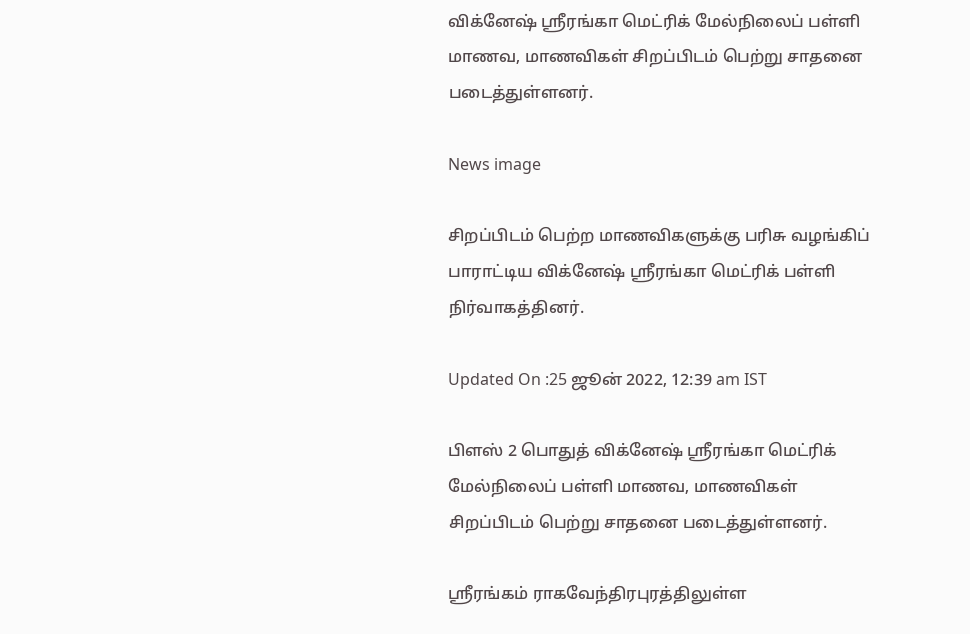விக்னேஷ் ஸ்ரீரங்கா மெட்ரிக் மேல்நிலைப் பள்ளி மாணவ, மாணவிகள் சிறப்பிடம் பெற்று சாதனை படைத்துள்ளனர்.

News image

சிறப்பிடம் பெற்ற மாணவிகளுக்கு பரிசு வழங்கிப் பாராட்டிய விக்னேஷ் ஸ்ரீரங்கா மெட்ரிக் பள்ளி நிர்வாகத்தினர்.

Updated On :25 ஜூன் 2022, 12:39 am IST

பிளஸ் 2 பொதுத் விக்னேஷ் ஸ்ரீரங்கா மெட்ரிக் மேல்நிலைப் பள்ளி மாணவ, மாணவிகள் சிறப்பிடம் பெற்று சாதனை படைத்துள்ளனர்.

ஸ்ரீரங்கம் ராகவேந்திரபுரத்திலுள்ள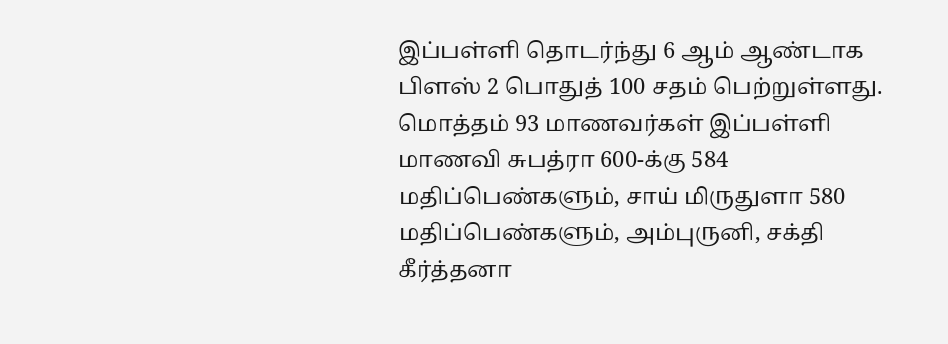இப்பள்ளி தொடர்ந்து 6 ஆம் ஆண்டாக பிளஸ் 2 பொதுத் 100 சதம் பெற்றுள்ளது. மொத்தம் 93 மாணவர்கள் இப்பள்ளி மாணவி சுபத்ரா 600-க்கு 584 மதிப்பெண்களும், சாய் மிருதுளா 580 மதிப்பெண்களும், அம்புருனி, சக்தி கீர்த்தனா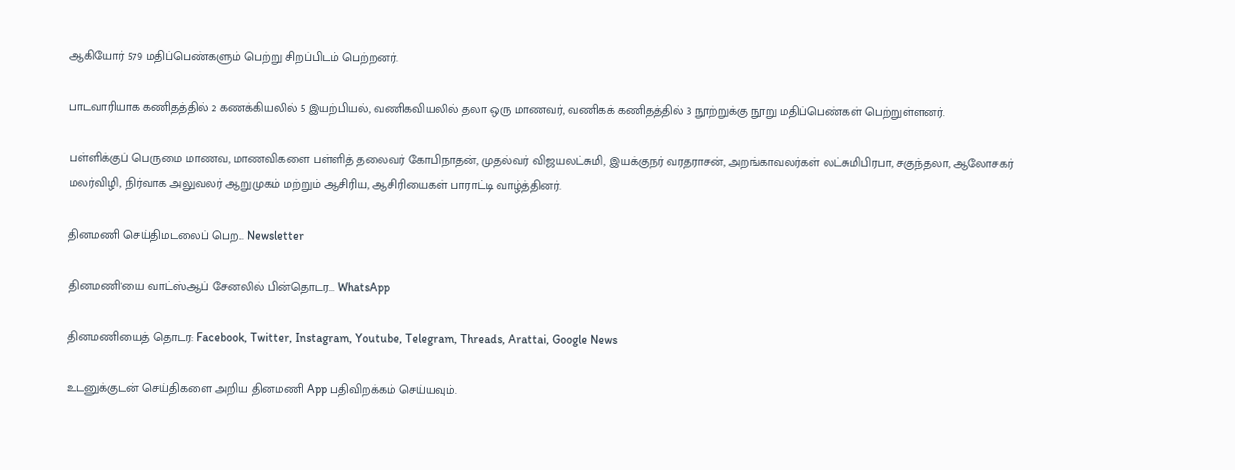ஆகியோர் 579 மதிப்பெண்களும் பெற்று சிறப்பிடம் பெற்றனர்.

பாடவாரியாக கணிதத்தில் 2 கணக்கியலில் 5 இயற்பியல், வணிகவியலில் தலா ஒரு மாணவர், வணிகக் கணிதத்தில் 3 நூற்றுக்கு நூறு மதிப்பெண்கள் பெற்றுள்ளனர்.

பள்ளிக்குப் பெருமை மாணவ, மாணவிகளை பள்ளித் தலைவர் கோபிநாதன், முதல்வர் விஜயலட்சுமி, இயக்குநர் வரதராசன், அறங்காவலர்கள் லட்சுமிபிரபா, சகுந்தலா, ஆலோசகர் மலர்விழி, நிர்வாக அலுவலர் ஆறுமுகம் மற்றும் ஆசிரிய, ஆசிரியைகள் பாராட்டி வாழ்த்தினர்.

தினமணி செய்திமடலைப் பெற... Newsletter

தினமணி'யை வாட்ஸ்ஆப் சேனலில் பின்தொடர... WhatsApp

தினமணியைத் தொடர: Facebook, Twitter, Instagram, Youtube, Telegram, Threads, Arattai, Google News

உடனுக்குடன் செய்திகளை அறிய தினமணி App பதிவிறக்கம் செய்யவும்.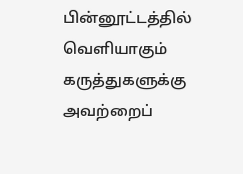பின்னூட்டத்தில் வெளியாகும் கருத்துகளுக்கு அவற்றைப்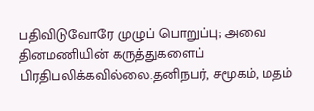பதிவிடுவோரே முழுப் பொறுப்பு; அவை தினமணியின் கருத்துகளைப் பிரதிபலிக்கவில்லை.தனிநபர், சமூகம், மதம்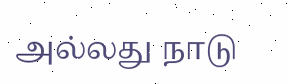அல்லது நாடு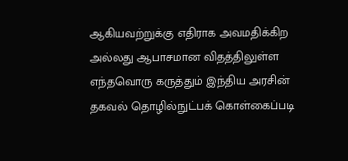ஆகியவற்றுக்கு எதிராக அவமதிக்கிற அல்லது ஆபாசமான விதத்திலுள்ள எந்தவொரு கருத்தும் இந்திய அரசின் தகவல் தொழில்நுட்பக் கொள்கைப்படி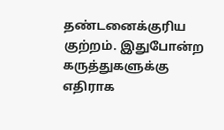தண்டனைக்குரிய குற்றம். இதுபோன்ற கருத்துகளுக்கு எதிராக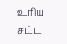உரிய சட்ட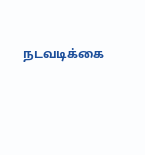நடவடிக்கை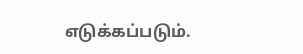எடுக்கப்படும்.